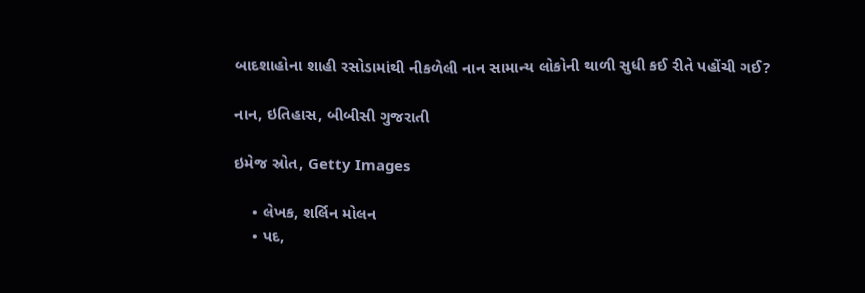બાદશાહોના શાહી રસોડામાંથી નીકળેલી નાન સામાન્ય લોકોની થાળી સુધી કઈ રીતે પહોંચી ગઈ?

નાન, ઇતિહાસ, બીબીસી ગુજરાતી

ઇમેજ સ્રોત, Getty Images

    • લેખક, શર્લિન મોલન
    • પદ,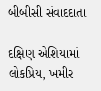બીબીસી સંવાદદાતા

દક્ષિણ એશિયામાં લોકપ્રિય, ખમીર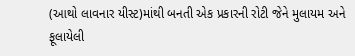(આથો લાવનાર યીસ્ટ)માંથી બનતી એક પ્રકારની રોટી જેને મુલાયમ અને ફૂલાયેલી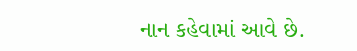નાન કહેવામાં આવે છે.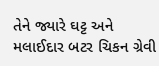તેને જ્યારે ઘટ્ટ અને મલાઈદાર બટર ચિકન ગ્રેવી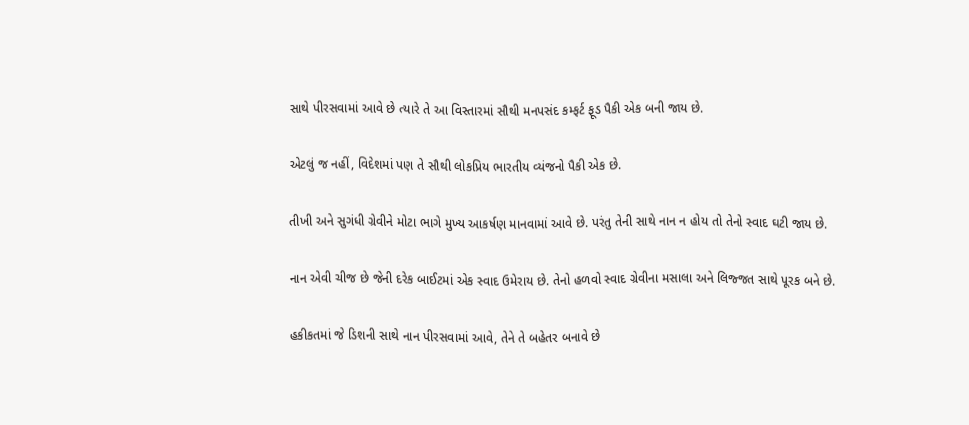સાથે પીરસવામાં આવે છે ત્યારે તે આ વિસ્તારમાં સૌથી મનપસંદ કમ્ફર્ટ ફૂડ પૈકી એક બની જાય છે.

એટલું જ નહીં, વિદેશમાં પણ તે સૌથી લોકપ્રિય ભારતીય વ્યંજનો પૈકી એક છે.

તીખી અને સુગંધી ગ્રેવીને મોટા ભાગે મુખ્ય આકર્ષણ માનવામાં આવે છે. પરંતુ તેની સાથે નાન ન હોય તો તેનો સ્વાદ ઘટી જાય છે.

નાન એવી ચીજ છે જેની દરેક બાઈટમાં એક સ્વાદ ઉમેરાય છે. તેનો હળવો સ્વાદ ગ્રેવીના મસાલા અને લિજ્જત સાથે પૂરક બને છે.

હકીકતમાં જે ડિશની સાથે નાન પીરસવામાં આવે, તેને તે બહેતર બનાવે છે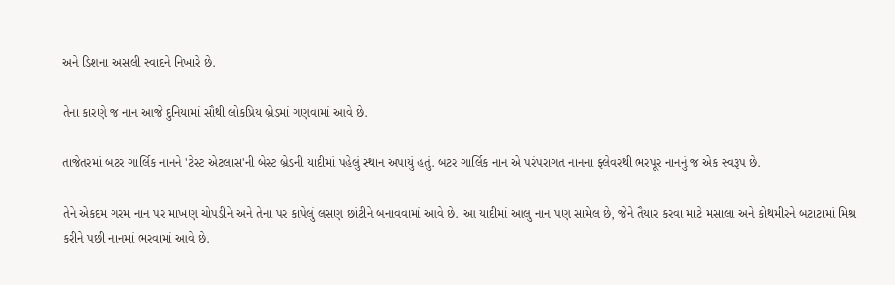અને ડિશના અસલી સ્વાદને નિખારે છે.

તેના કારણે જ નાન આજે દુનિયામાં સૌથી લોકપ્રિય બ્રેડમાં ગણવામાં આવે છે.

તાજેતરમાં બટર ગાર્લિક નાનને 'ટેસ્ટ એટલાસ'ની બેસ્ટ બ્રેડની યાદીમાં પહેલું સ્થાન અપાયું હતું. બટર ગાર્લિક નાન એ પરંપરાગત નાનના ફ્લેવરથી ભરપૂર નાનનું જ એક સ્વરૂપ છે.

તેને એકદમ ગરમ નાન પર માખણ ચોપડીને અને તેના પર કાપેલું લસણ છાંટીને બનાવવામાં આવે છે. આ યાદીમાં આલુ નાન પણ સામેલ છે, જેને તૈયાર કરવા માટે મસાલા અને કોથમીરને બટાટામાં મિશ્ર કરીને પછી નાનમાં ભરવામાં આવે છે.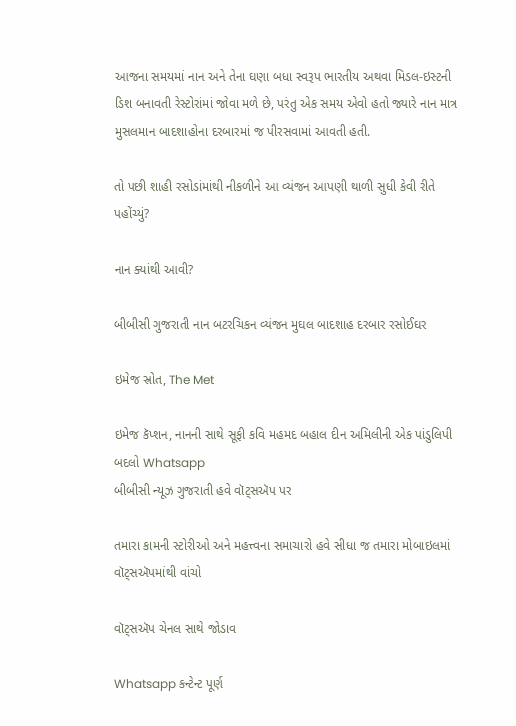આજના સમયમાં નાન અને તેના ઘણા બધા સ્વરૂપ ભારતીય અથવા મિડલ-ઇસ્ટની ડિશ બનાવતી રેસ્ટોરાંમાં જોવા મળે છે, પરંતુ એક સમય એવો હતો જ્યારે નાન માત્ર મુસલમાન બાદશાહોના દરબારમાં જ પીરસવામાં આવતી હતી.

તો પછી શાહી રસોડાંમાંથી નીકળીને આ વ્યંજન આપણી થાળી સુધી કેવી રીતે પહોંચ્યું?

નાન ક્યાંથી આવી?

બીબીસી ગુજરાતી નાન બટરચિકન વ્યંજન મુઘલ બાદશાહ દરબાર રસોઈઘર

ઇમેજ સ્રોત, The Met

ઇમેજ કૅપ્શન, નાનની સાથે સૂફી કવિ મહમદ બહાલ દીન અમિલીની એક પાંડુલિપી
બદલો Whatsapp
બીબીસી ન્યૂઝ ગુજરાતી હવે વૉટ્સઍપ પર

તમારા કામની સ્ટોરીઓ અને મહત્ત્વના સમાચારો હવે સીધા જ તમારા મોબાઇલમાં વૉટ્સઍપમાંથી વાંચો

વૉટ્સઍપ ચેનલ સાથે જોડાવ

Whatsapp કન્ટેન્ટ પૂર્ણ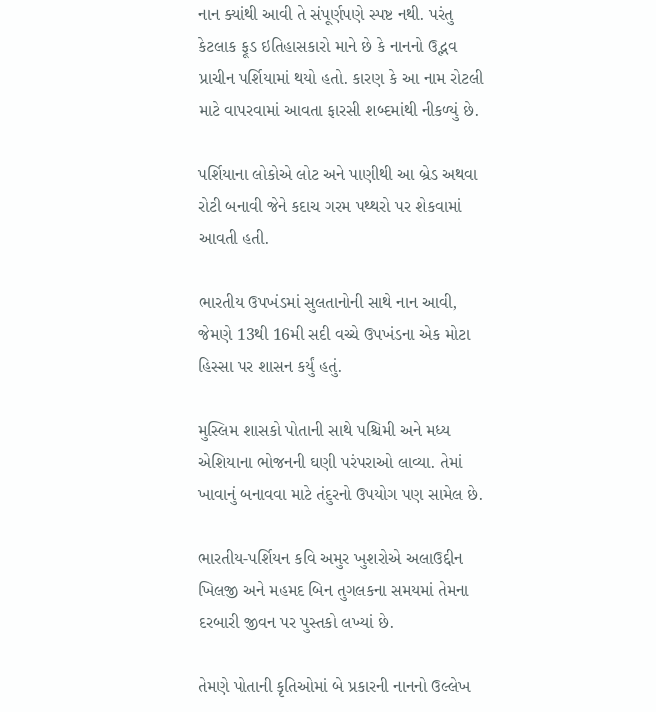નાન ક્યાંથી આવી તે સંપૂર્ણપણે સ્પષ્ટ નથી. પરંતુ કેટલાક ફૂડ ઇતિહાસકારો માને છે કે નાનનો ઉદ્ભવ પ્રાચીન પર્શિયામાં થયો હતો. કારણ કે આ નામ રોટલી માટે વાપરવામાં આવતા ફારસી શબ્દમાંથી નીકળ્યું છે.

પર્શિયાના લોકોએ લોટ અને પાણીથી આ બ્રેડ અથવા રોટી બનાવી જેને કદાચ ગરમ પથ્થરો પર શેકવામાં આવતી હતી.

ભારતીય ઉપખંડમાં સુલતાનોની સાથે નાન આવી, જેમણે 13થી 16મી સદી વચ્ચે ઉપખંડના એક મોટા હિસ્સા પર શાસન કર્યું હતું.

મુસ્લિમ શાસકો પોતાની સાથે પશ્ચિમી અને મધ્ય એશિયાના ભોજનની ઘણી પરંપરાઓ લાવ્યા. તેમાં ખાવાનું બનાવવા માટે તંદુરનો ઉપયોગ પણ સામેલ છે.

ભારતીય-પર્શિયન કવિ અમુર ખુશરોએ અલાઉદ્દીન ખિલજી અને મહમદ બિન તુગલકના સમયમાં તેમના દરબારી જીવન પર પુસ્તકો લખ્યાં છે.

તેમણે પોતાની કૃતિઓમાં બે પ્રકારની નાનનો ઉલ્લેખ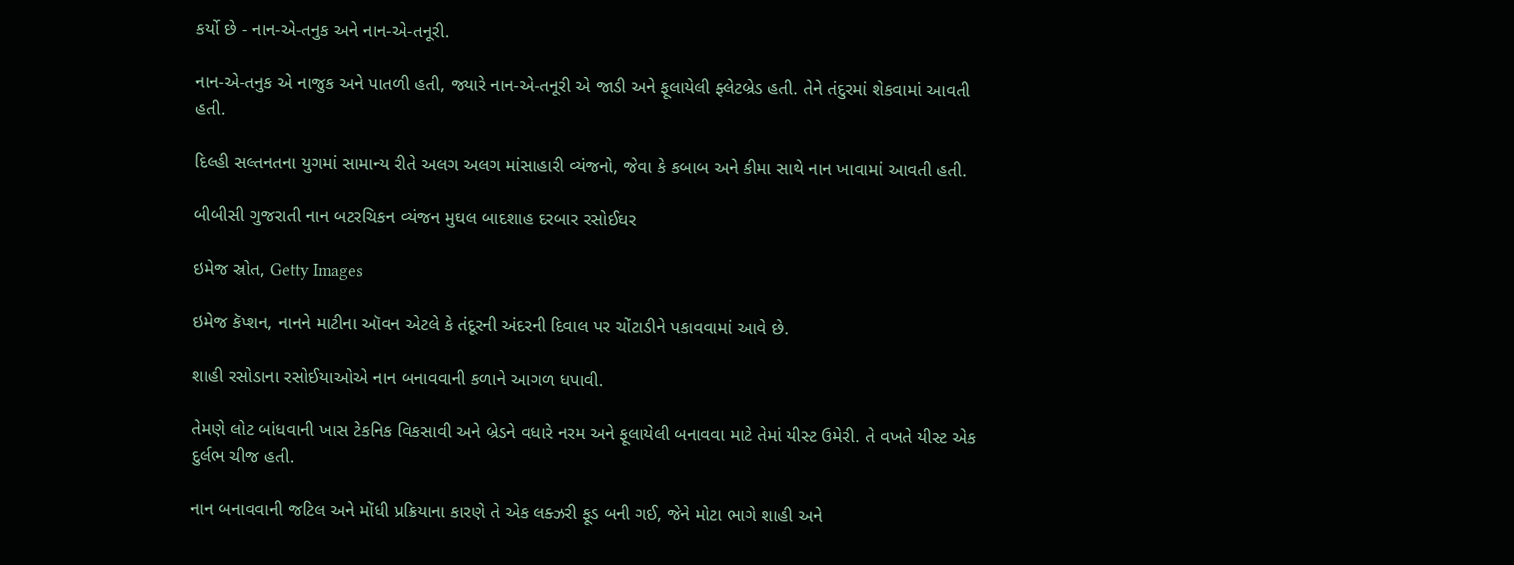કર્યો છે - નાન-એ-તનુક અને નાન-એ-તનૂરી.

નાન-એ-તનુક એ નાજુક અને પાતળી હતી, જ્યારે નાન-એ-તનૂરી એ જાડી અને ફૂલાયેલી ફ્લેટબ્રેડ હતી. તેને તંદુરમાં શેકવામાં આવતી હતી.

દિલ્હી સલ્તનતના યુગમાં સામાન્ય રીતે અલગ અલગ માંસાહારી વ્યંજનો, જેવા કે કબાબ અને કીમા સાથે નાન ખાવામાં આવતી હતી.

બીબીસી ગુજરાતી નાન બટરચિકન વ્યંજન મુઘલ બાદશાહ દરબાર રસોઈઘર

ઇમેજ સ્રોત, Getty Images

ઇમેજ કૅપ્શન, નાનને માટીના ઑવન એટલે કે તંદૂરની અંદરની દિવાલ પર ચોંટાડીને પકાવવામાં આવે છે.

શાહી રસોડાના રસોઈયાઓએ નાન બનાવવાની કળાને આગળ ધપાવી.

તેમણે લોટ બાંધવાની ખાસ ટેકનિક વિકસાવી અને બ્રેડને વધારે નરમ અને ફૂલાયેલી બનાવવા માટે તેમાં યીસ્ટ ઉમેરી. તે વખતે યીસ્ટ એક દુર્લભ ચીજ હતી.

નાન બનાવવાની જટિલ અને મોંધી પ્રક્રિયાના કારણે તે એક લક્ઝરી ફૂડ બની ગઈ, જેને મોટા ભાગે શાહી અને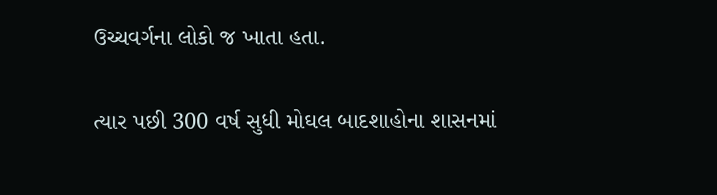ઉચ્ચવર્ગના લોકો જ ખાતા હતા.

ત્યાર પછી 300 વર્ષ સુધી મોઘલ બાદશાહોના શાસનમાં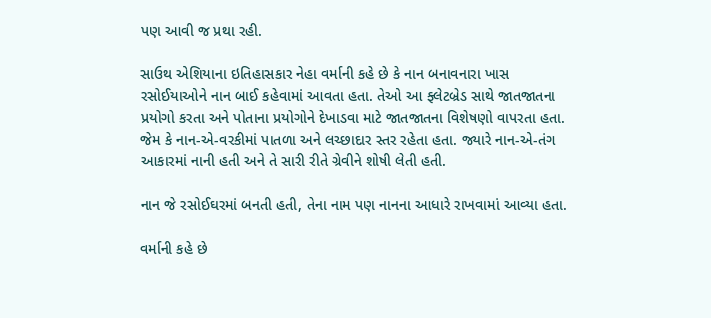પણ આવી જ પ્રથા રહી.

સાઉથ એશિયાના ઇતિહાસકાર નેહા વર્માની કહે છે કે નાન બનાવનારા ખાસ રસોઈયાઓને નાન બાઈ કહેવામાં આવતા હતા. તેઓ આ ફ્લેટબ્રેડ સાથે જાતજાતના પ્રયોગો કરતા અને પોતાના પ્રયોગોને દેખાડવા માટે જાતજાતના વિશેષણો વાપરતા હતા. જેમ કે નાન-એ-વરકીમાં પાતળા અને લચ્છાદાર સ્તર રહેતા હતા. જ્યારે નાન-એ-તંગ આકારમાં નાની હતી અને તે સારી રીતે ગ્રેવીને શોષી લેતી હતી.

નાન જે રસોઈઘરમાં બનતી હતી, તેના નામ પણ નાનના આધારે રાખવામાં આવ્યા હતા.

વર્માની કહે છે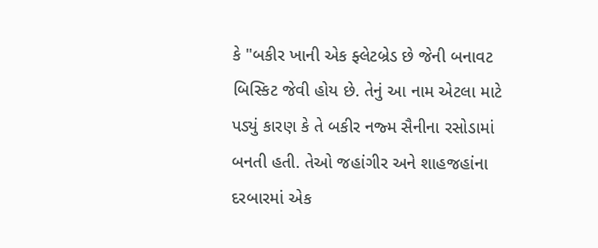કે "બકીર ખાની એક ફ્લેટબ્રેડ છે જેની બનાવટ બિસ્કિટ જેવી હોય છે. તેનું આ નામ એટલા માટે પડ્યું કારણ કે તે બકીર નજ્મ સૈનીના રસોડામાં બનતી હતી. તેઓ જહાંગીર અને શાહજહાંના દરબારમાં એક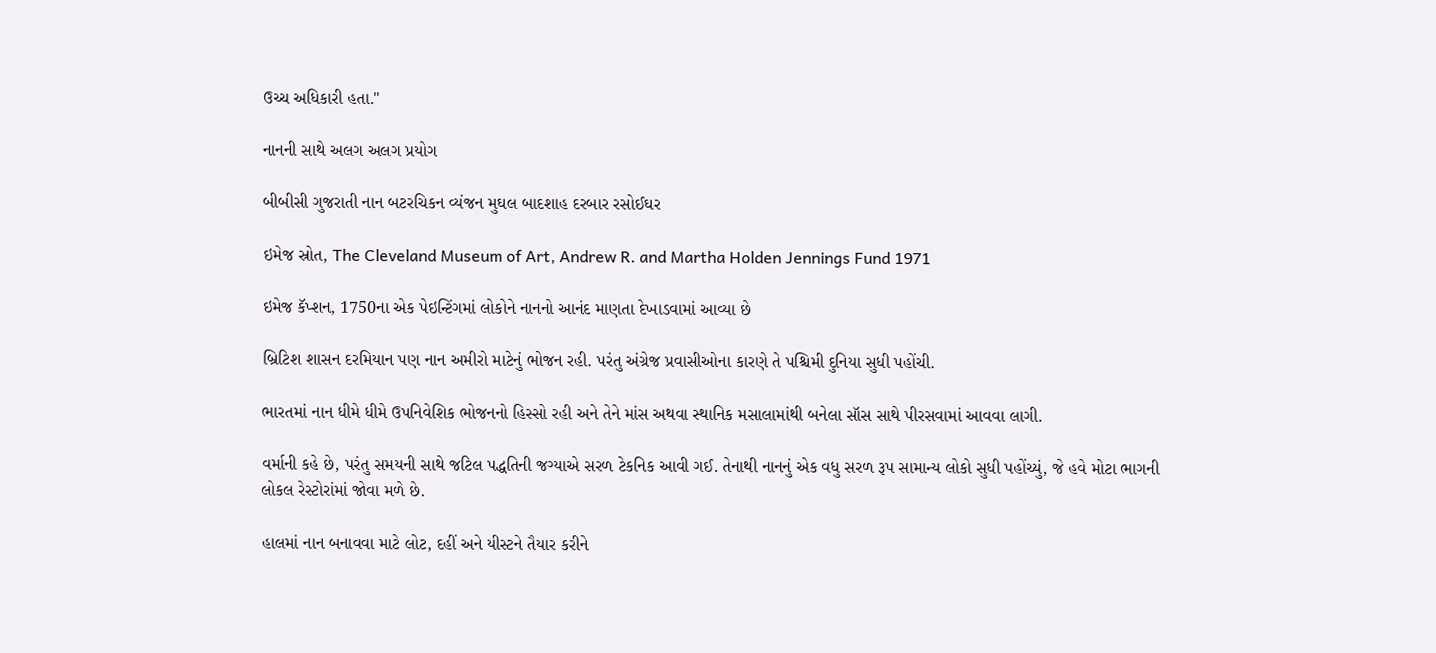ઉચ્ચ અધિકારી હતા."

નાનની સાથે અલગ અલગ પ્રયોગ

બીબીસી ગુજરાતી નાન બટરચિકન વ્યંજન મુઘલ બાદશાહ દરબાર રસોઈઘર

ઇમેજ સ્રોત, The Cleveland Museum of Art, Andrew R. and Martha Holden Jennings Fund 1971

ઇમેજ કૅપ્શન, 1750ના એક પેઇન્ટિંગમાં લોકોને નાનનો આનંદ માણતા દેખાડવામાં આવ્યા છે

બ્રિટિશ શાસન દરમિયાન પણ નાન અમીરો માટેનું ભોજન રહી. પરંતુ અંગ્રેજ પ્રવાસીઓના કારણે તે પશ્ચિમી દુનિયા સુધી પહોંચી.

ભારતમાં નાન ધીમે ધીમે ઉપનિવેશિક ભોજનનો હિસ્સો રહી અને તેને માંસ અથવા સ્થાનિક મસાલામાંથી બનેલા સૉસ સાથે પીરસવામાં આવવા લાગી.

વર્માની કહે છે, પરંતુ સમયની સાથે જટિલ પદ્ધતિની જગ્યાએ સરળ ટેકનિક આવી ગઈ. તેનાથી નાનનું એક વધુ સરળ રૂપ સામાન્ય લોકો સુધી પહોંચ્યું, જે હવે મોટા ભાગની લોકલ રેસ્ટોરાંમાં જોવા મળે છે.

હાલમાં નાન બનાવવા માટે લોટ, દહીં અને યીસ્ટને તૈયાર કરીને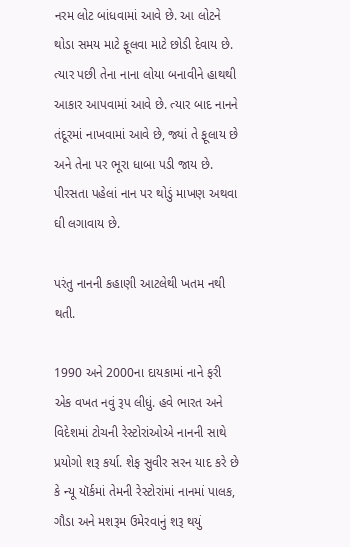નરમ લોટ બાંધવામાં આવે છે. આ લોટને થોડા સમય માટે ફૂલવા માટે છોડી દેવાય છે. ત્યાર પછી તેના નાના લોયા બનાવીને હાથથી આકાર આપવામાં આવે છે. ત્યાર બાદ નાનને તંદૂરમાં નાખવામાં આવે છે, જ્યાં તે ફૂલાય છે અને તેના પર ભૂરા ધાબા પડી જાય છે. પીરસતા પહેલાં નાન પર થોડું માખણ અથવા ઘી લગાવાય છે.

પરંતુ નાનની કહાણી આટલેથી ખતમ નથી થતી.

1990 અને 2000ના દાયકામાં નાને ફરી એક વખત નવું રૂપ લીધું. હવે ભારત અને વિદેશમાં ટોચની રેસ્ટોરાંઓએ નાનની સાથે પ્રયોગો શરૂ કર્યા. શેફ સુવીર સરન યાદ કરે છે કે ન્યૂ યૉર્કમાં તેમની રેસ્ટોરાંમાં નાનમાં પાલક, ગૌડા અને મશરૂમ ઉમેરવાનું શરૂ થયું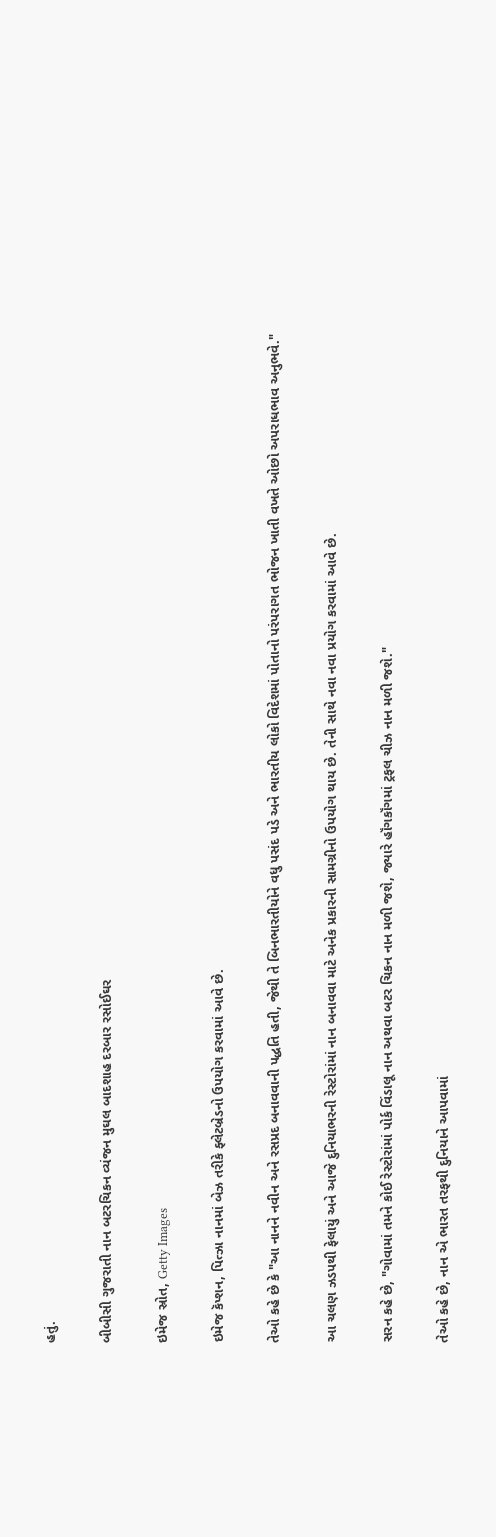હતું.

બીબીસી ગુજરાતી નાન બટરચિકન વ્યંજન મુઘલ બાદશાહ દરબાર રસોઈઘર

ઇમેજ સ્રોત, Getty Images

ઇમેજ કૅપ્શન, પિત્ઝા નાનમાં બેઝ તરીકે ફ્લેટબ્રેડનો ઉપયોગ કરવામાં આવે છે.

તેઓ કહે છે કે "આ નાનને નવીન અને રસપ્રદ બનાવવાની પદ્ધતિ હતી, જેથી તે બિનભારતીયોને વધુ પસંદ પડે અને ભારતીય લોકો વિદેશમાં પોતાનો પરંપરાગત ભોજન ખાતી વખતે ઓછો અપરાધભાવ અનુભવે."

આ ચલણ ઝડપથી ફેલાયું અને આજે દુનિયાભરની રેસ્ટોરાંમાં નાન બનાવવા માટે અનેક પ્રકારની સામગ્રીનો ઉપયોગ થાય છે. તેની સાથે નવા નવા પ્રયોગ કરવામાં આવે છે.

સરન કહે છે, "ગોવામાં તમને કોઈ રેસ્ટોરાંમાં પોર્ક વિંડાલૂ નાન અથવા બટર ચિકન નાન મળી જશે, જ્યારે હૉંગકૉંગમાં ટ્રફલ ચીઝ નાન મળી જશે."

તેઓ કહે છે, નાન એ ભારત તરફથી દુનિયાને આપવામાં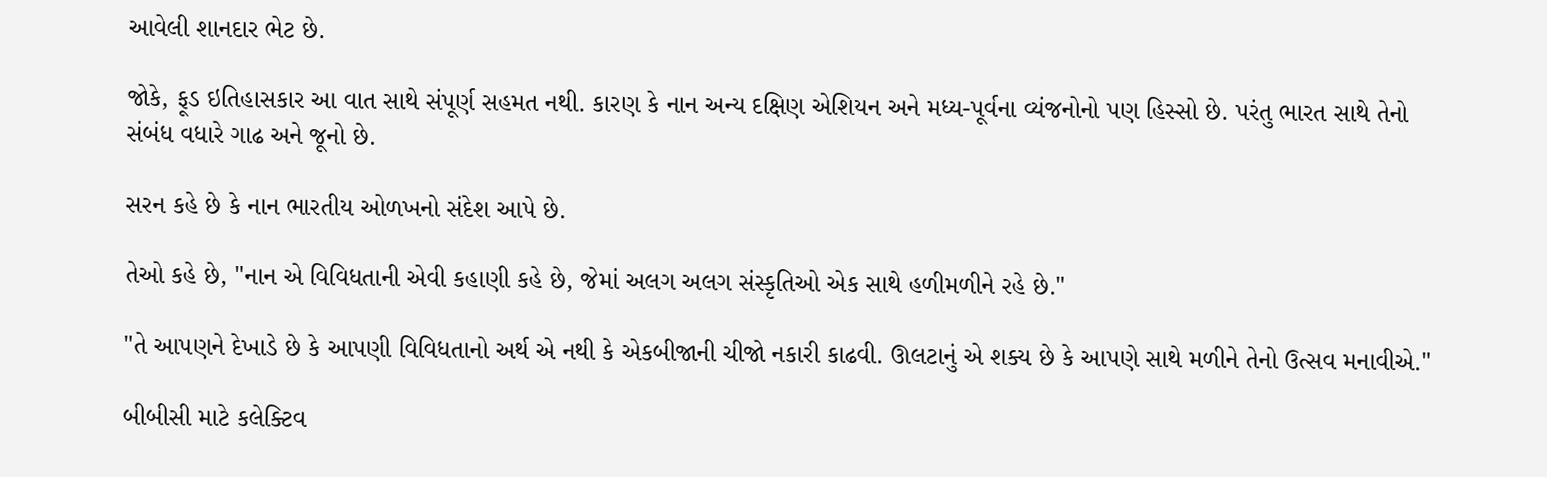આવેલી શાનદાર ભેટ છે.

જોકે, ફૂડ ઇતિહાસકાર આ વાત સાથે સંપૂર્ણ સહમત નથી. કારણ કે નાન અન્ય દક્ષિણ એશિયન અને મધ્ય-પૂર્વના વ્યંજનોનો પણ હિસ્સો છે. પરંતુ ભારત સાથે તેનો સંબંધ વધારે ગાઢ અને જૂનો છે.

સરન કહે છે કે નાન ભારતીય ઓળખનો સંદેશ આપે છે.

તેઓ કહે છે, "નાન એ વિવિધતાની એવી કહાણી કહે છે, જેમાં અલગ અલગ સંસ્કૃતિઓ એક સાથે હળીમળીને રહે છે."

"તે આપણને દેખાડે છે કે આપણી વિવિધતાનો અર્થ એ નથી કે એકબીજાની ચીજો નકારી કાઢવી. ઊલટાનું એ શક્ય છે કે આપણે સાથે મળીને તેનો ઉત્સવ મનાવીએ."

બીબીસી માટે કલેક્ટિવ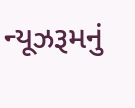ન્યૂઝરૂમનું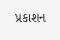પ્રકાશન